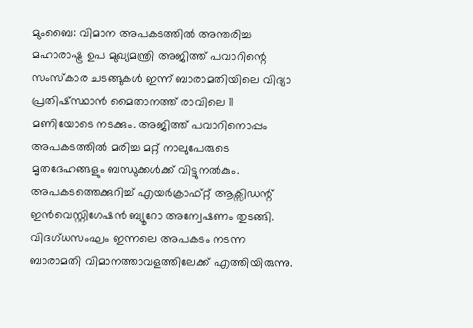മുംബൈ: വിമാന അപകടത്തിൽ അന്തരിച്ച മഹാരാഷ്ട്ര ഉപ മുഖ്യമന്ത്രി അജിത്ത് പവാറിന്റെ സംസ്കാര ചടങ്ങുകൾ ഇന്ന് ബാരാമതിയിലെ വിദ്യാ പ്രതിഷ്സ്ഥാൻ മൈതാനത്ത് രാവിലെ 11 മണിയോടെ നടക്കും. അജിത്ത് പവാറിനൊപ്പം അപകടത്തിൽ മരിച്ച മറ്റ് നാലുപേരുടെ മൃതദേഹങ്ങളും ബന്ധുക്കൾക്ക് വിട്ടുനൽകും.
അപകടത്തെക്കുറിച്ച് എയർക്രാഫ്റ്റ് ആക്സിഡന്റ് ഇൻവെസ്റ്റിഗേഷൻ ബ്യൂറോ അന്വേഷണം തുടങ്ങി. വിദഗ്ധസംഘം ഇന്നലെ അപകടം നടന്ന ബാരാമതി വിമാനത്താവളത്തിലേക്ക് എത്തിയിരുന്നു.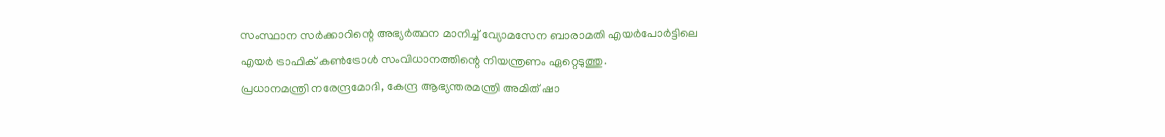സംസ്ഥാന സർക്കാറിന്റെ അഭ്യർത്ഥന മാനിച്ച് വ്യോമസേന ബാരാമതി എയർപോർട്ടിലെ എയർ ട്രാഫിക് കൺട്രോൾ സംവിധാനത്തിന്റെ നിയന്ത്രണം ഏറ്റെടുത്തു.
പ്രധാനമന്ത്രി നരേന്ദ്രമോദി, കേന്ദ്ര ആഭ്യന്തരമന്ത്രി അമിത് ഷാ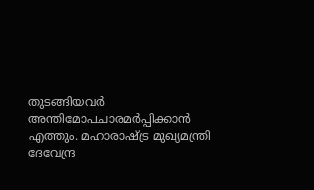തുടങ്ങിയവർ അന്തിമോപചാരമർപ്പിക്കാൻ എത്തും. മഹാരാഷ്ട്ര മുഖ്യമന്ത്രി ദേവേന്ദ്ര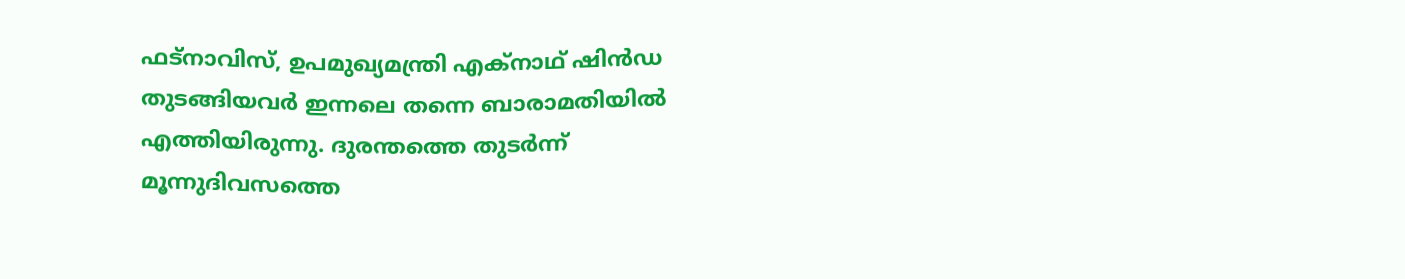ഫട്നാവിസ്, ഉപമുഖ്യമന്ത്രി എക്നാഥ് ഷിൻഡ തുടങ്ങിയവർ ഇന്നലെ തന്നെ ബാരാമതിയിൽ എത്തിയിരുന്നു. ദുരന്തത്തെ തുടർന്ന് മൂന്നുദിവസത്തെ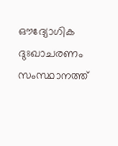ഔദ്യോഗിക ദുഃഖാചരണം സംസ്ഥാനത്ത്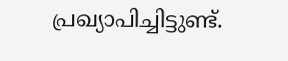പ്രഖ്യാപിച്ചിട്ടുണ്ട്.